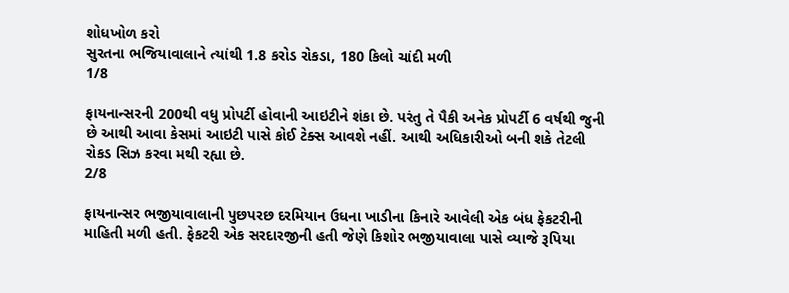શોધખોળ કરો
સુરતના ભજિયાવાલાને ત્યાંથી 1.8 કરોડ રોકડા, 180 કિલો ચાંદી મળી
1/8

ફાયનાન્સરની 200થી વધુ પ્રોપર્ટી હોવાની આઇટીને શંકા છે. પરંતુ તે પૈકી અનેક પ્રોપર્ટી 6 વર્ષથી જુની છે આથી આવા કેસમાં આઇટી પાસે કોઈ ટેક્સ આવશે નહીં. આથી અધિકારીઓ બની શકે તેટલી રોકડ સિઝ કરવા મથી રહ્યા છે.
2/8

ફાયનાન્સર ભજીયાવાલાની પુછપરછ દરમિયાન ઉધના ખાડીના કિનારે આવેલી એક બંધ ફેકટરીની માહિતી મળી હતી. ફેકટરી એક સરદારજીની હતી જેણે કિશોર ભજીયાવાલા પાસે વ્યાજે રૂપિયા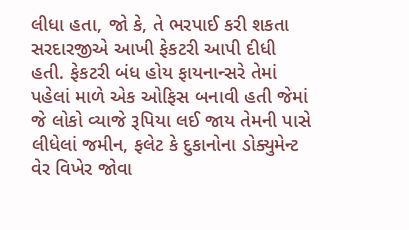લીધા હતા, જો કે, તે ભરપાઈ કરી શકતા સરદારજીએ આખી ફેકટરી આપી દીધી હતી. ફેકટરી બંધ હોય ફાયનાન્સરે તેમાં પહેલાં માળે એક ઓફિસ બનાવી હતી જેમાં જે લોકો વ્યાજે રૂપિયા લઈ જાય તેમની પાસે લીધેલાં જમીન, ફલેટ કે દુકાનોના ડોક્યુમેન્ટ વેર વિખેર જોવા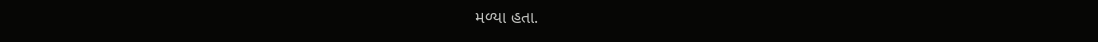મળ્યા હતા.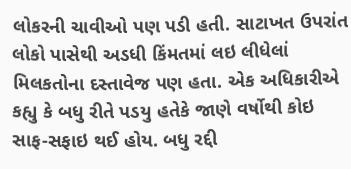લોકરની ચાવીઓ પણ પડી હતી. સાટાખત ઉપરાંત લોકો પાસેથી અડધી કિંમતમાં લઇ લીધેલાં મિલકતોના દસ્તાવેજ પણ હતા. એક અધિકારીએ કહ્યુ કે બધુ રીતે પડયુ હતેકે જાણે વર્ષોથી કોઇ સાફ-સફાઇ થઈ હોય. બધુ રદ્દી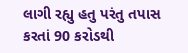લાગી રહ્યુ હતુ પરંતુ તપાસ કરતાં 90 કરોડથી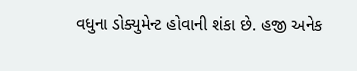વધુના ડોક્યુમેન્ટ હોવાની શંકા છે. હજી અનેક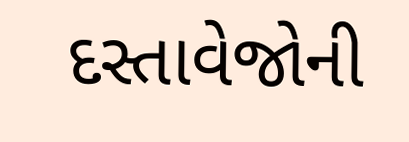દસ્તાવેજોની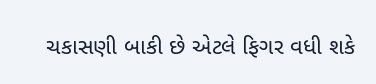ચકાસણી બાકી છે એટલે ફિગર વધી શકે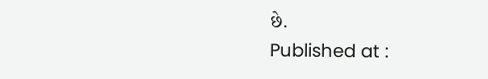છે.
Published at :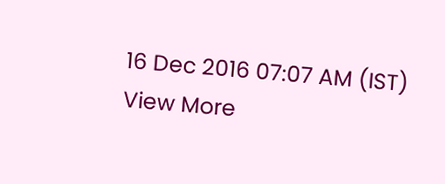16 Dec 2016 07:07 AM (IST)
View More